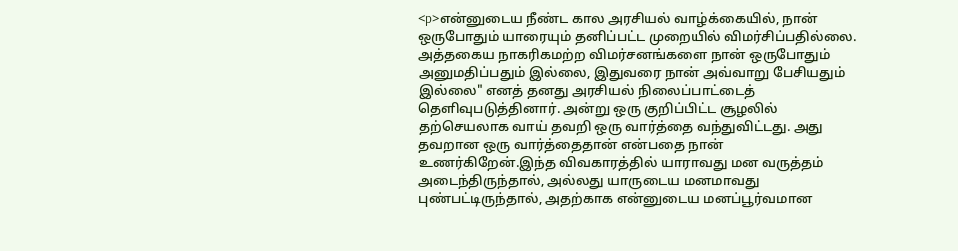<p>என்னுடைய நீண்ட கால அரசியல் வாழ்க்கையில், நான் ஒருபோதும் யாரையும் தனிப்பட்ட முறையில் விமர்சிப்பதில்லை. அத்தகைய நாகரிகமற்ற விமர்சனங்களை நான் ஒருபோதும் அனுமதிப்பதும் இல்லை, இதுவரை நான் அவ்வாறு பேசியதும் இல்லை" எனத் தனது அரசியல் நிலைப்பாட்டைத் தெளிவுபடுத்தினார். அன்று ஒரு குறிப்பிட்ட சூழலில் தற்செயலாக வாய் தவறி ஒரு வார்த்தை வந்துவிட்டது. அது தவறான ஒரு வார்த்தைதான் என்பதை நான் உணர்கிறேன்.இந்த விவகாரத்தில் யாராவது மன வருத்தம் அடைந்திருந்தால், அல்லது யாருடைய மனமாவது புண்பட்டிருந்தால், அதற்காக என்னுடைய மனப்பூர்வமான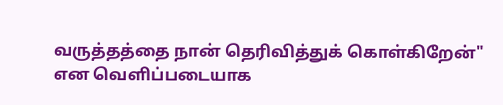வருத்தத்தை நான் தெரிவித்துக் கொள்கிறேன்" என வெளிப்படையாக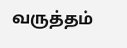வருத்தம்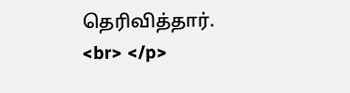தெரிவித்தார். <br> </p>